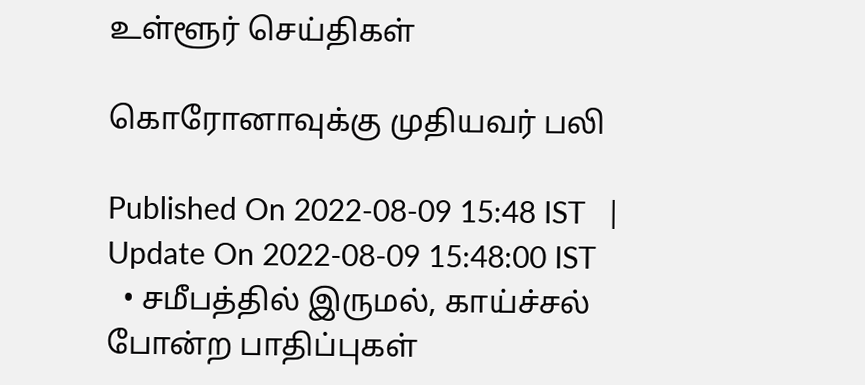உள்ளூர் செய்திகள்

கொரோனாவுக்கு முதியவர் பலி

Published On 2022-08-09 15:48 IST   |   Update On 2022-08-09 15:48:00 IST
  • சமீபத்தில் இருமல், காய்ச்சல் போன்ற பாதிப்புகள்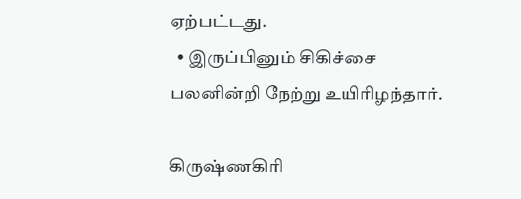ஏற்பட்டது.
  • இருப்பினும் சிகிச்சை பலனின்றி நேற்று உயிரிழந்தார்.

கிருஷ்ணகிரி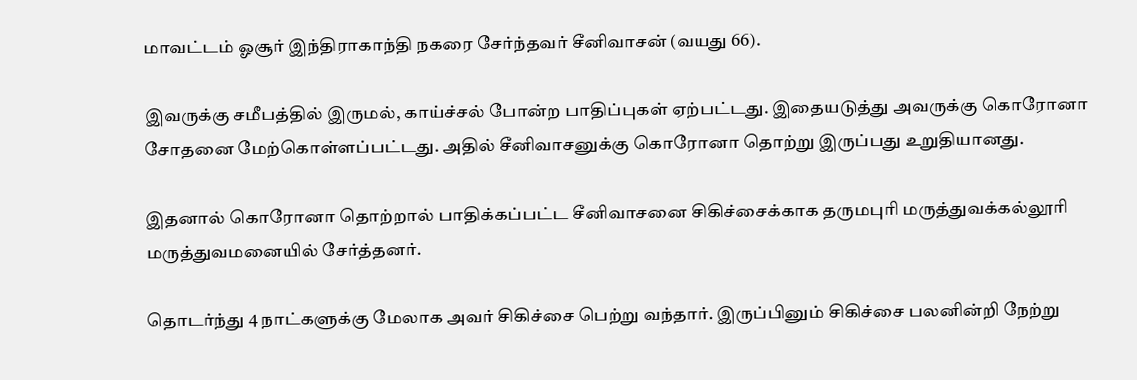மாவட்டம் ஓசூர் இந்திராகாந்தி நகரை சேர்ந்தவர் சீனிவாசன் (வயது 66).

இவருக்கு சமீபத்தில் இருமல், காய்ச்சல் போன்ற பாதிப்புகள் ஏற்பட்டது. இதையடுத்து அவருக்கு கொரோனா சோதனை மேற்கொள்ளப்பட்டது. அதில் சீனிவாசனுக்கு கொரோனா தொற்று இருப்பது உறுதியானது.

இதனால் கொரோனா தொற்றால் பாதிக்கப்பட்ட சீனிவாசனை சிகிச்சைக்காக தருமபுரி மருத்துவக்கல்லூரி மருத்துவமனையில் சேர்த்தனர்.

தொடர்ந்து 4 நாட்களுக்கு மேலாக அவர் சிகிச்சை பெற்று வந்தார். இருப்பினும் சிகிச்சை பலனின்றி நேற்று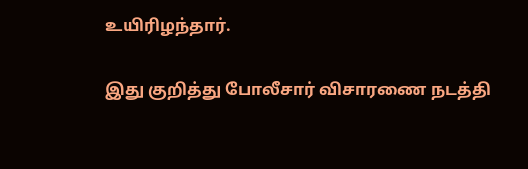உயிரிழந்தார்.

இது குறித்து போலீசார் விசாரணை நடத்தி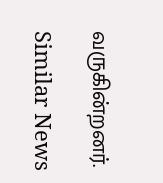வருகின்றனர்.

Similar News